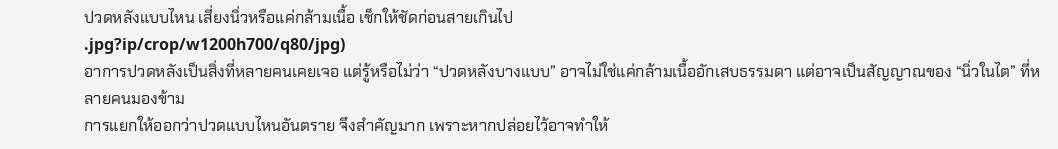ปวดหลังแบบไหน เสี่ยงนิ่วหรือแค่กล้ามเนื้อ เช็กให้ชัดก่อนสายเกินไป
.jpg?ip/crop/w1200h700/q80/jpg)
อาการปวดหลังเป็นสิ่งที่หลายคนเคยเจอ แต่รู้หรือไม่ว่า “ปวดหลังบางแบบ” อาจไม่ใช่แค่กล้ามเนื้ออักเสบธรรมดา แต่อาจเป็นสัญญาณของ “นิ่วในไต” ที่หลายคนมองข้าม
การแยกให้ออกว่าปวดแบบไหนอันตราย จึงสำคัญมาก เพราะหากปล่อยไว้อาจทำให้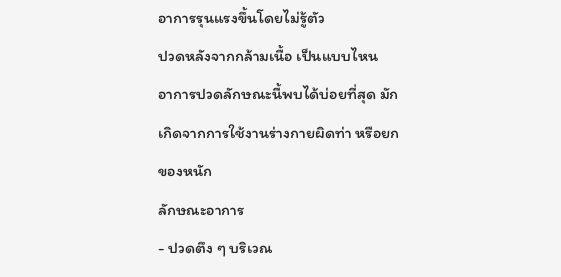อาการรุนแรงขึ้นโดยไม่รู้ตัว
ปวดหลังจากกล้ามเนื้อ เป็นแบบไหน
อาการปวดลักษณะนี้พบได้บ่อยที่สุด มักเกิดจากการใช้งานร่างกายผิดท่า หรือยกของหนัก
ลักษณะอาการ
- ปวดตึง ๆ บริเวณ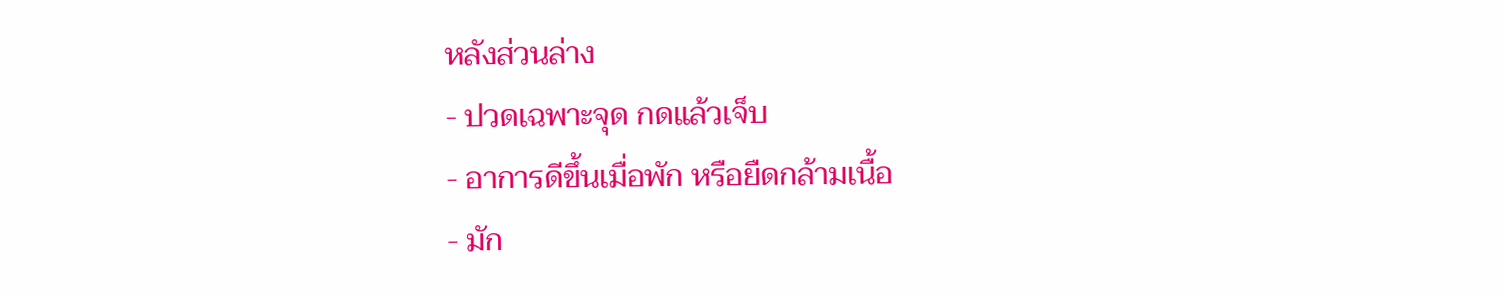หลังส่วนล่าง
- ปวดเฉพาะจุด กดแล้วเจ็บ
- อาการดีขึ้นเมื่อพัก หรือยืดกล้ามเนื้อ
- มัก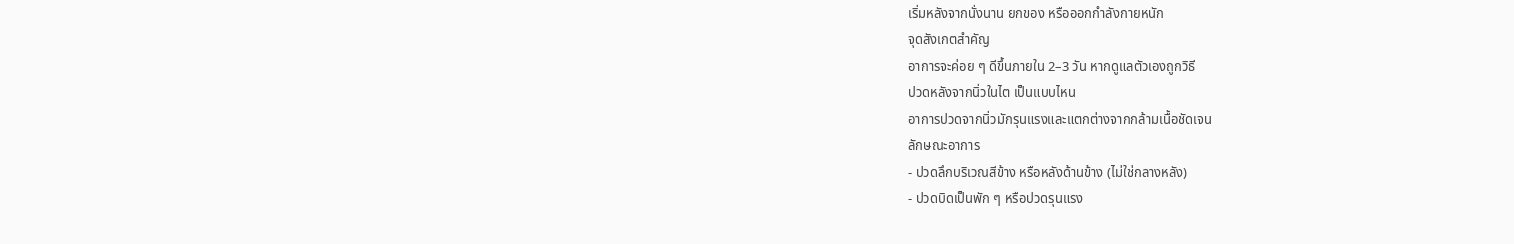เริ่มหลังจากนั่งนาน ยกของ หรือออกกำลังกายหนัก
จุดสังเกตสำคัญ
อาการจะค่อย ๆ ดีขึ้นภายใน 2–3 วัน หากดูแลตัวเองถูกวิธี
ปวดหลังจากนิ่วในไต เป็นแบบไหน
อาการปวดจากนิ่วมักรุนแรงและแตกต่างจากกล้ามเนื้อชัดเจน
ลักษณะอาการ
- ปวดลึกบริเวณสีข้าง หรือหลังด้านข้าง (ไม่ใช่กลางหลัง)
- ปวดบิดเป็นพัก ๆ หรือปวดรุนแรง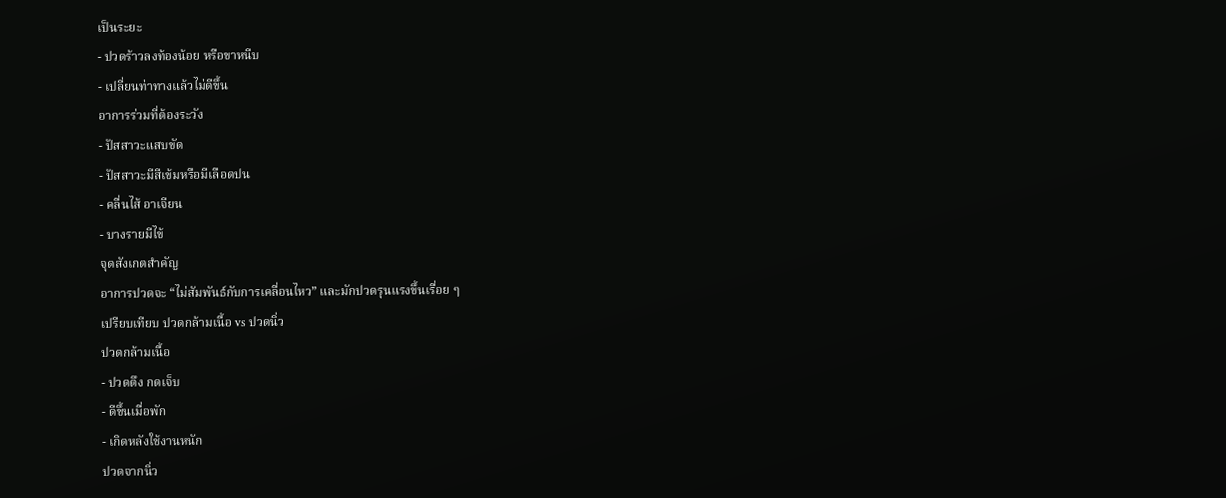เป็นระยะ
- ปวดร้าวลงท้องน้อย หรือขาหนีบ
- เปลี่ยนท่าทางแล้วไม่ดีขึ้น
อาการร่วมที่ต้องระวัง
- ปัสสาวะแสบขัด
- ปัสสาวะมีสีเข้มหรือมีเลือดปน
- คลื่นไส้ อาเจียน
- บางรายมีไข้
จุดสังเกตสำคัญ
อาการปวดจะ “ไม่สัมพันธ์กับการเคลื่อนไหว” และมักปวดรุนแรงขึ้นเรื่อย ๆ
เปรียบเทียบ ปวดกล้ามเนื้อ vs ปวดนิ่ว
ปวดกล้ามเนื้อ
- ปวดตึง กดเจ็บ
- ดีขึ้นเมื่อพัก
- เกิดหลังใช้งานหนัก
ปวดจากนิ่ว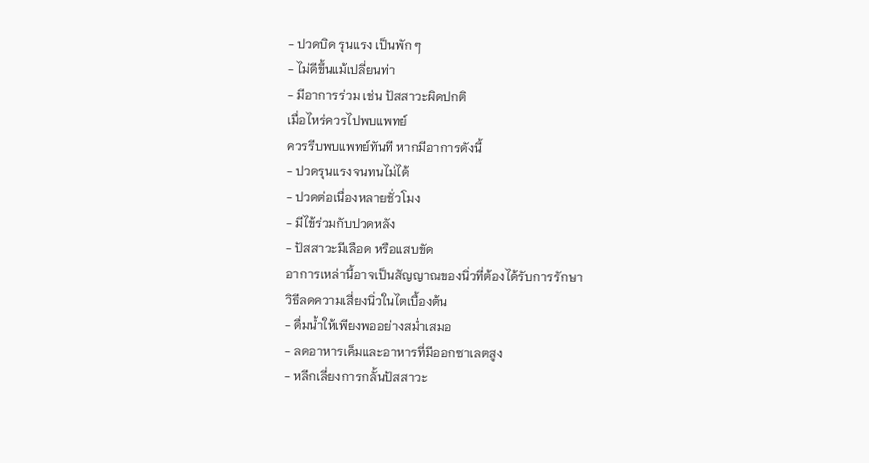- ปวดบิด รุนแรง เป็นพัก ๆ
- ไม่ดีขึ้นแม้เปลี่ยนท่า
- มีอาการร่วม เช่น ปัสสาวะผิดปกติ
เมื่อไหร่ควรไปพบแพทย์
ควรรีบพบแพทย์ทันที หากมีอาการดังนี้
- ปวดรุนแรงจนทนไม่ได้
- ปวดต่อเนื่องหลายชั่วโมง
- มีไข้ร่วมกับปวดหลัง
- ปัสสาวะมีเลือด หรือแสบขัด
อาการเหล่านี้อาจเป็นสัญญาณของนิ่วที่ต้องได้รับการรักษา
วิธีลดความเสี่ยงนิ่วในไตเบื้องต้น
- ดื่มน้ำให้เพียงพออย่างสม่ำเสมอ
- ลดอาหารเค็มและอาหารที่มีออกซาเลตสูง
- หลีกเลี่ยงการกลั้นปัสสาวะ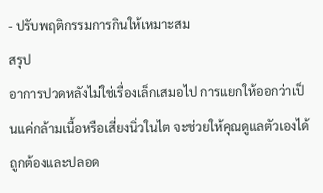- ปรับพฤติกรรมการกินให้เหมาะสม
สรุป
อาการปวดหลังไม่ใช่เรื่องเล็กเสมอไป การแยกให้ออกว่าเป็นแค่กล้ามเนื้อหรือเสี่ยงนิ่วในไต จะช่วยให้คุณดูแลตัวเองได้ถูกต้องและปลอด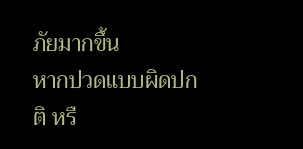ภัยมากขึ้น
หากปวดแบบผิดปกติ หรื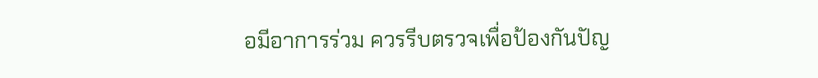อมีอาการร่วม ควรรีบตรวจเพื่อป้องกันปัญ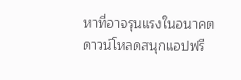หาที่อาจรุนแรงในอนาคต
ดาวน์โหลดสนุกแอปฟรี